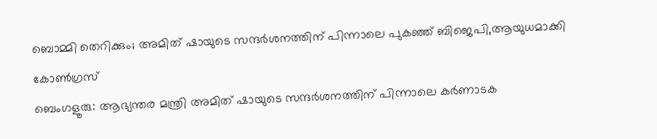ബൊമ്മി തെറിക്കും; അമിത് ഷായുടെ സന്ദർശനത്തിന് പിന്നാലെ പുകഞ്ഞ് ബിജെപി,ആയുധമാക്കി കോൺഗ്രസ്
ബെംഗളൂരു: ആഭ്യന്തര മന്ത്രി അമിത് ഷായുടെ സന്ദർശനത്തിന് പിന്നാലെ കർണാടക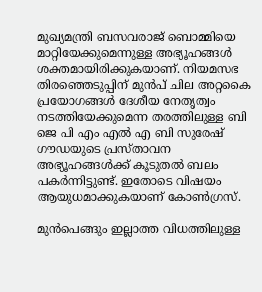മുഖ്യമന്ത്രി ബസവരാജ് ബൊമ്മിയെ മാറ്റിയേക്കുമെന്നുള്ള അഭ്യൂഹങ്ങൾ ശക്തമായിരിക്കുകയാണ്. നിയമസഭ തിരഞ്ഞെടുപ്പിന് മുൻപ് ചില അറ്റകൈ പ്രയോഗങ്ങൾ ദേശീയ നേതൃത്വം നടത്തിയേക്കുമെന്ന തരത്തിലുള്ള ബി ജെ പി എം എൽ എ ബി സുരേഷ് ഗൗഡയുടെ പ്രസ്താവന അഭ്യൂഹങ്ങൾക്ക് കൂടുതൽ ബലം പകർന്നിട്ടുണ്ട്. ഇതോടെ വിഷയം ആയുധമാക്കുകയാണ് കോൺഗ്രസ്.

മുൻപെങ്ങും ഇല്ലാത്ത വിധത്തിലുള്ള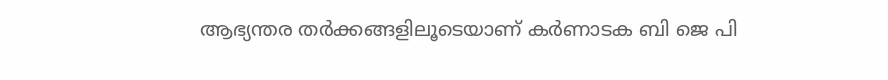ആഭ്യന്തര തർക്കങ്ങളിലൂടെയാണ് കർണാടക ബി ജെ പി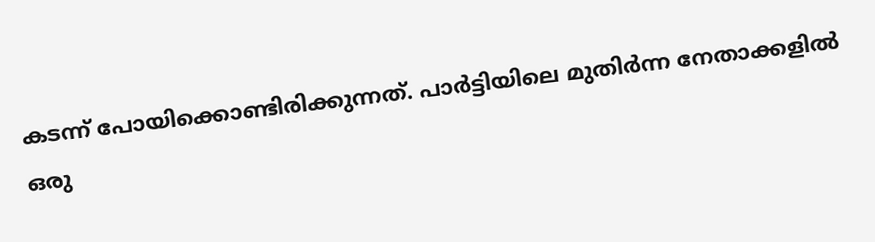കടന്ന് പോയിക്കൊണ്ടിരിക്കുന്നത്. പാർട്ടിയിലെ മുതിർന്ന നേതാക്കളിൽ ഒരു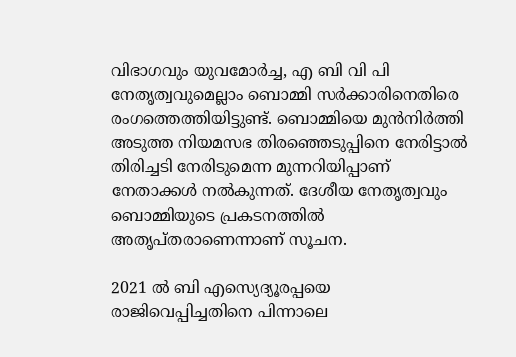വിഭാഗവും യുവമോർച്ച, എ ബി വി പി നേതൃത്വവുമെല്ലാം ബൊമ്മി സർക്കാരിനെതിരെ രംഗത്തെത്തിയിട്ടുണ്ട്. ബൊമ്മിയെ മുൻനിർത്തി അടുത്ത നിയമസഭ തിരഞ്ഞെടുപ്പിനെ നേരിട്ടാൽ തിരിച്ചടി നേരിടുമെന്ന മുന്നറിയിപ്പാണ് നേതാക്കൾ നൽകുന്നത്. ദേശീയ നേതൃത്വവും ബൊമ്മിയുടെ പ്രകടനത്തിൽ അതൃപ്തരാണെന്നാണ് സൂചന.

2021 ൽ ബി എസ്യെദ്യൂരപ്പയെ രാജിവെപ്പിച്ചതിനെ പിന്നാലെ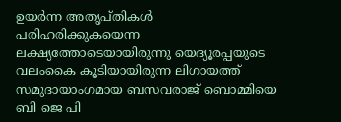ഉയർന്ന അതൃപ്തികൾ പരിഹരിക്കുകയെന്ന ലക്ഷ്യത്തോടെയായിരുന്നു യെദ്യൂരപ്പയുടെ വലംകൈ കൂടിയായിരുന്ന ലിഗായത്ത് സമുദായാംഗമായ ബസവരാജ് ബൊമ്മിയെ ബി ജെ പി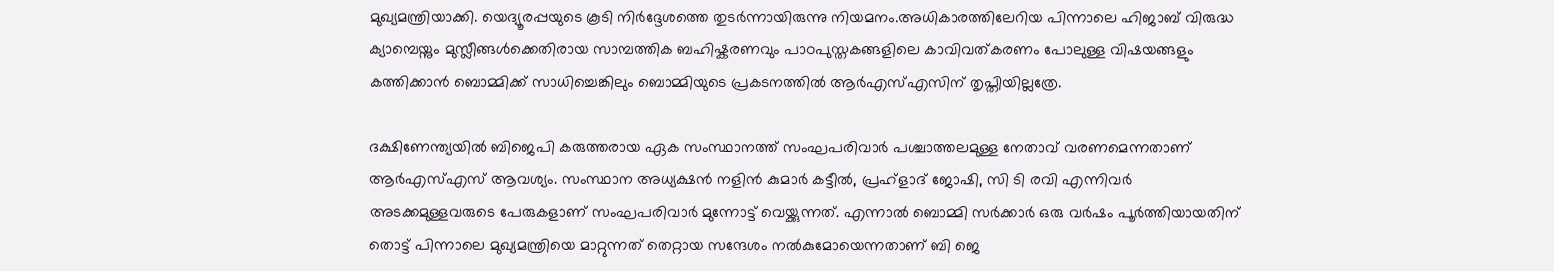മുഖ്യമന്ത്രിയാക്കി. യെദ്യൂരപ്പയുടെ കൂടി നിർദ്ദേശത്തെ തുടർന്നായിരുന്നു നിയമനം.അധികാരത്തിലേറിയ പിന്നാലെ ഹിജാബ് വിരുദ്ധ ക്യാമ്പെയ്നും മുസ്ലീങ്ങൾക്കെതിരായ സാമ്പത്തിക ബഹിഷ്കരണവും പാഠപുസ്തകങ്ങളിലെ കാവിവത്കരണം പോലുള്ള വിഷയങ്ങളും കത്തിക്കാൻ ബൊമ്മിക്ക് സാധിച്ചെങ്കിലും ബൊമ്മിയുടെ പ്രകടനത്തിൽ ആർഎസ്എസിന് തൃപ്തിയില്ലത്രേ.

ദക്ഷിണേന്ത്യയിൽ ബിജെപി കരുത്തരായ ഏക സംസ്ഥാനത്ത് സംഘപരിവാർ പശ്ചാത്തലമുള്ള നേതാവ് വരണമെന്നതാണ് ആർഎസ്എസ് ആവശ്യം. സംസ്ഥാന അധ്യക്ഷൻ നളിൻ കുമാർ കട്ടീൽ, പ്രഹ്ളാദ് ജോഷി, സി ടി രവി എന്നിവർ അടക്കമുള്ളവരുടെ പേരുകളാണ് സംഘപരിവാർ മുന്നോട്ട് വെയ്ക്കുന്നത്. എന്നാൽ ബൊമ്മി സർക്കാർ ഒരു വർഷം പൂർത്തിയായതിന് തൊട്ട് പിന്നാലെ മുഖ്യമന്ത്രിയെ മാറ്റുന്നത് തെറ്റായ സന്ദേശം നൽകുമോയെന്നതാണ് ബി ജെ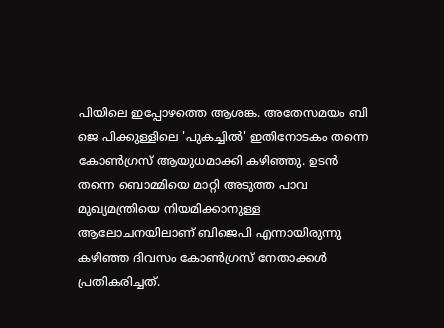പിയിലെ ഇപ്പോഴത്തെ ആശങ്ക. അതേസമയം ബി ജെ പിക്കുള്ളിലെ 'പുകച്ചിൽ' ഇതിനോടകം തന്നെ കോൺഗ്രസ് ആയുധമാക്കി കഴിഞ്ഞു. ഉടൻ തന്നെ ബൊമ്മിയെ മാറ്റി അടുത്ത പാവ മുഖ്യമന്ത്രിയെ നിയമിക്കാനുള്ള ആലോചനയിലാണ് ബിജെപി എന്നായിരുന്നു കഴിഞ്ഞ ദിവസം കോൺഗ്രസ് നേതാക്കൾ പ്രതികരിച്ചത്.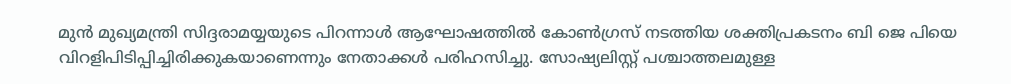മുൻ മുഖ്യമന്ത്രി സിദ്ദരാമയ്യയുടെ പിറന്നാൾ ആഘോഷത്തിൽ കോൺഗ്രസ് നടത്തിയ ശക്തിപ്രകടനം ബി ജെ പിയെ വിറളിപിടിപ്പിച്ചിരിക്കുകയാണെന്നും നേതാക്കൾ പരിഹസിച്ചു. സോഷ്യലിസ്റ്റ് പശ്ചാത്തലമുള്ള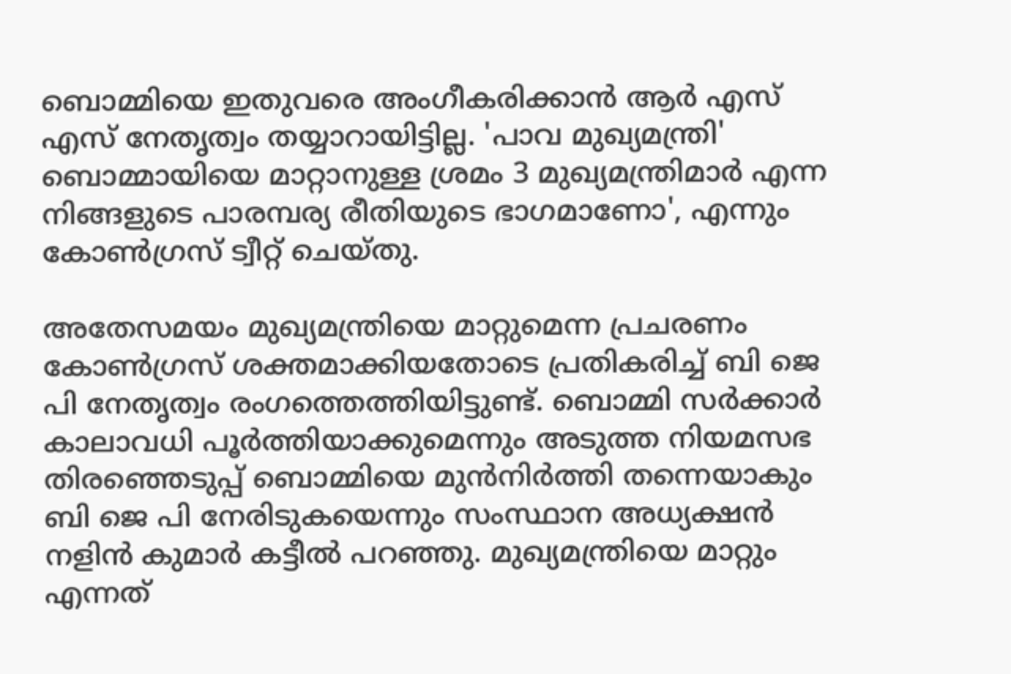ബൊമ്മിയെ ഇതുവരെ അംഗീകരിക്കാൻ ആർ എസ് എസ് നേതൃത്വം തയ്യാറായിട്ടില്ല. 'പാവ മുഖ്യമന്ത്രി' ബൊമ്മായിയെ മാറ്റാനുള്ള ശ്രമം 3 മുഖ്യമന്ത്രിമാർ എന്ന നിങ്ങളുടെ പാരമ്പര്യ രീതിയുടെ ഭാഗമാണോ', എന്നും കോൺഗ്രസ് ട്വീറ്റ് ചെയ്തു.

അതേസമയം മുഖ്യമന്ത്രിയെ മാറ്റുമെന്ന പ്രചരണം കോൺഗ്രസ് ശക്തമാക്കിയതോടെ പ്രതികരിച്ച് ബി ജെ പി നേതൃത്വം രംഗത്തെത്തിയിട്ടുണ്ട്. ബൊമ്മി സർക്കാർ കാലാവധി പൂർത്തിയാക്കുമെന്നും അടുത്ത നിയമസഭ തിരഞ്ഞെടുപ്പ് ബൊമ്മിയെ മുൻനിർത്തി തന്നെയാകും ബി ജെ പി നേരിടുകയെന്നും സംസ്ഥാന അധ്യക്ഷൻ നളിൻ കുമാർ കട്ടീൽ പറഞ്ഞു. മുഖ്യമന്ത്രിയെ മാറ്റും എന്നത്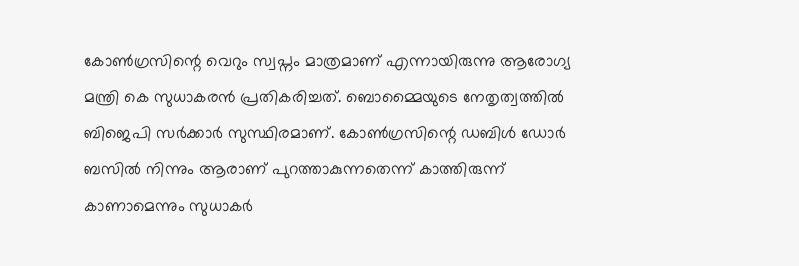കോൺഗ്രസിന്റെ വെറും സ്വപ്നം മാത്രമാണ് എന്നായിരുന്നു ആരോഗ്യ മന്ത്രി കെ സുധാകരൻ പ്രതികരിച്ചത്. ബൊമ്മൈയുടെ നേതൃത്വത്തിൽ ബിജെപി സർക്കാർ സുസ്ഥിരമാണ്. കോൺഗ്രസിന്റെ ഡബിൾ ഡോർ ബസിൽ നിന്നും ആരാണ് പുറത്താകുന്നതെന്ന് കാത്തിരുന്ന് കാണാമെന്നും സുധാകർ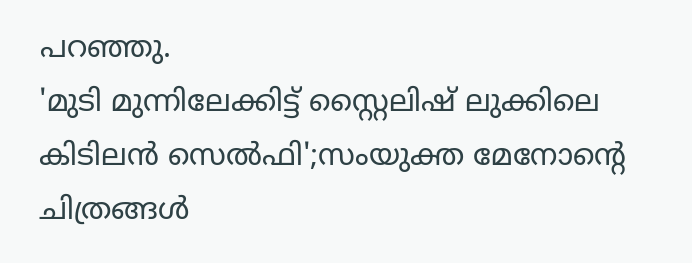പറഞ്ഞു.
'മുടി മുന്നിലേക്കിട്ട് സ്റ്റൈലിഷ് ലുക്കിലെ കിടിലൻ സെൽഫി';സംയുക്ത മേനോന്റെ ചിത്രങ്ങൾ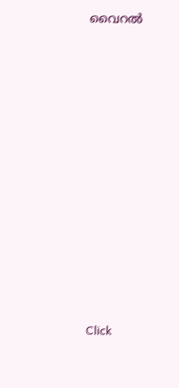വൈറൽ












Click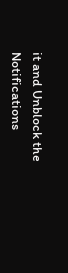it and Unblock the Notifications